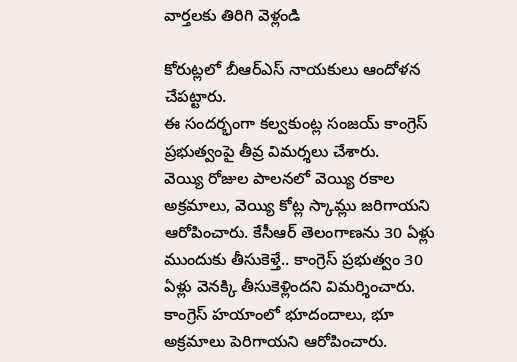వార్తలకు తిరిగి వెళ్లండి

కోరుట్లలో బీఆర్ఎస్ నాయకులు ఆందోళన చేపట్టారు.
ఈ సందర్భంగా కల్వకుంట్ల సంజయ్ కాంగ్రెస్ ప్రభుత్వంపై తీవ్ర విమర్శలు చేశారు.
వెయ్యి రోజుల పాలనలో వెయ్యి రకాల అక్రమాలు, వెయ్యి కోట్ల స్కామ్లు జరిగాయని ఆరోపించారు. కేసీఆర్ తెలంగాణను 30 ఏళ్లు ముందుకు తీసుకెళ్తే.. కాంగ్రెస్ ప్రభుత్వం 30 ఏళ్లు వెనక్కి తీసుకెళ్లిందని విమర్శించారు. కాంగ్రెస్ హయాంలో భూదందాలు, భూ అక్రమాలు పెరిగాయని ఆరోపించారు.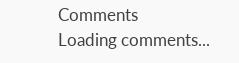Comments
Loading comments...